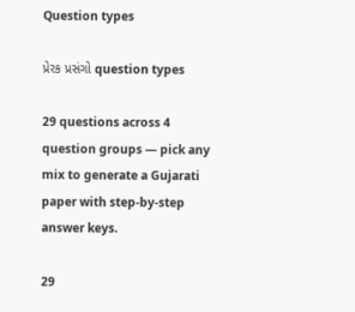Question types

પ્રેરક પ્રસંગો question types

29 questions across 4 question groups — pick any mix to generate a Gujarati paper with step-by-step answer keys.

29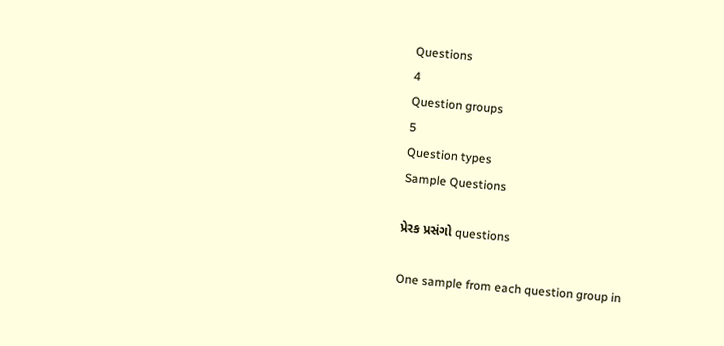Questions
4
Question groups
5
Question types
Sample Questions

પ્રેરક પ્રસંગો questions

One sample from each question group in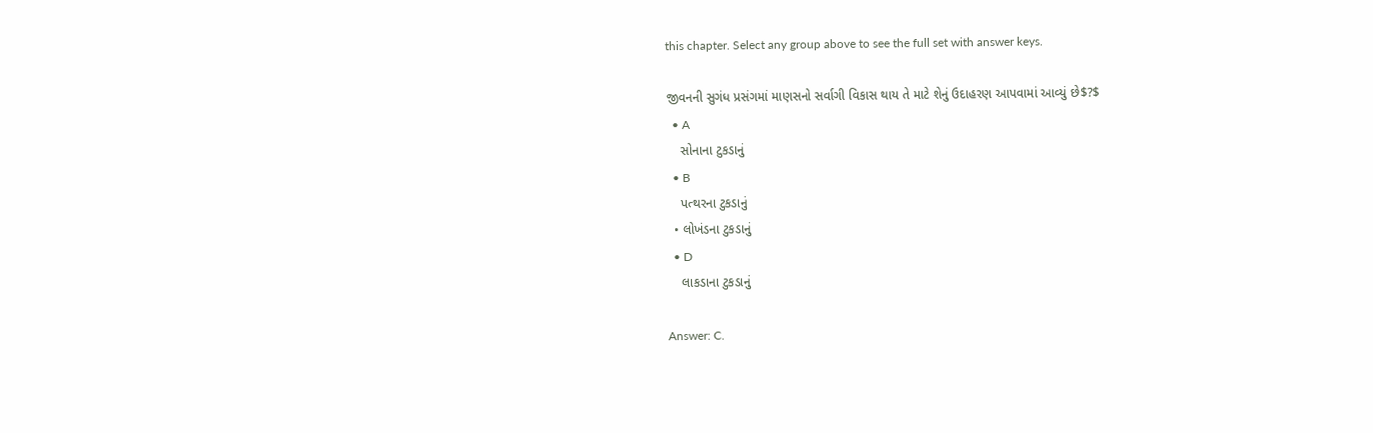this chapter. Select any group above to see the full set with answer keys.

જીવનની સુગંધ પ્રસંગમાં માણસનો સર્વાગી વિકાસ થાય તે માટે શેનું ઉદાહરણ આપવામાં આવ્યું છે$?$
  • A
    સોનાના ટુકડાનું
  • B
    પત્થરના ટુકડાનું
  • લોખંડના ટુકડાનું
  • D
    લાકડાના ટુકડાનું

Answer: C.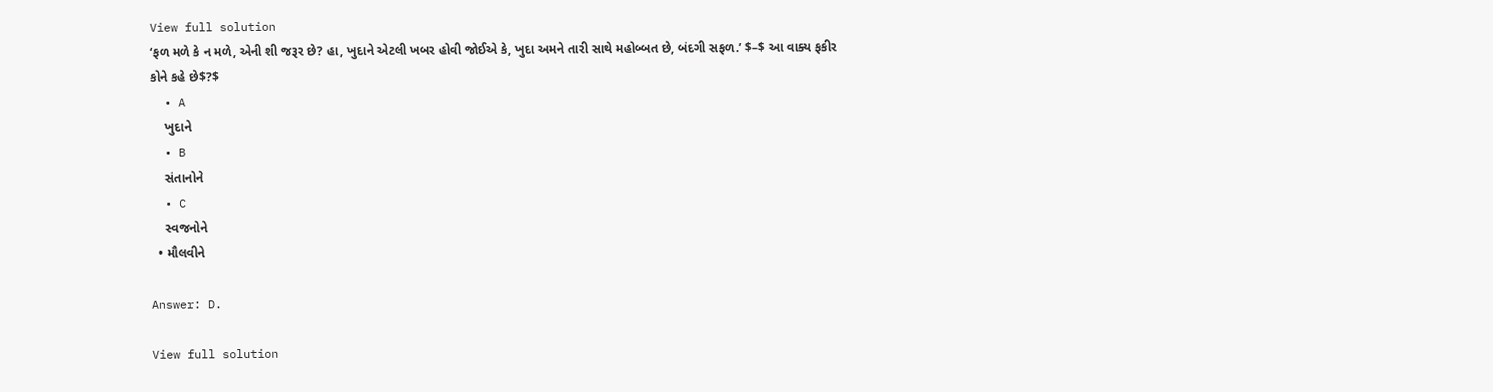View full solution
‘ફળ મળે કે ન મળે, એની શી જરૂર છે? હા, ખુદાને એટલી ખબર હોવી જોઈએ કે, ખુદા અમને તારી સાથે મહોબ્બત છે, બંદગી સફળ.’ $–$ આ વાક્ય ફકીર કોને કહે છે$?$
  • A
    ખુદાને
  • B
    સંતાનોને
  • C
    સ્વજનોને
  • મૌલવીને

Answer: D.

View full solution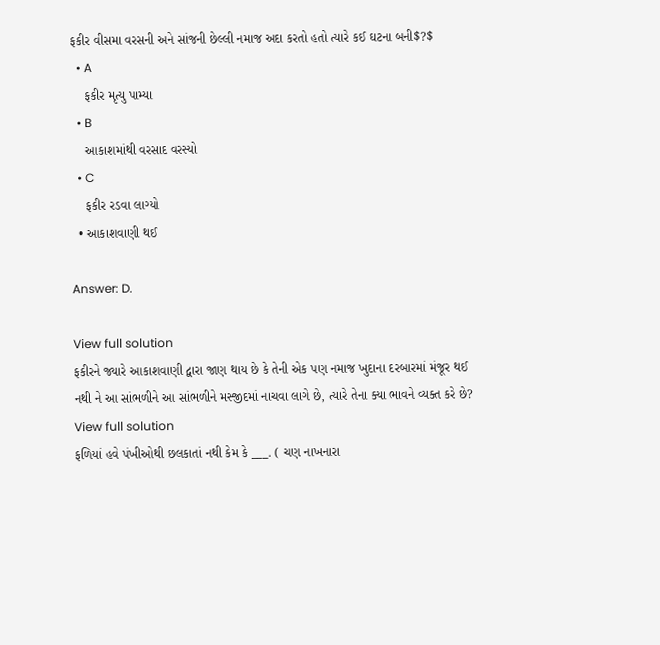ફકીર વીસમા વરસની અને સાંજની છેલ્લી નમાજ અદા કરતો હતો ત્યારે કઈ ઘટના બની$?$
  • A
    ફકીર મૃત્યુ પામ્યા
  • B
    આકાશમાંથી વરસાદ વરસ્યો
  • C
    ફકીર રડવા લાગ્યો
  • આકાશવાણી થઈ

Answer: D.

View full solution
ફકીરને જ્યારે આકાશવાણી દ્વારા જાણ થાય છે કે તેની એક પણ નમાજ ખુદાના દરબારમાં મંજૂર થઈ નથી ને આ સાંભળીને આ સાંભળીને મસ્જીદમાં નાચવા લાગે છે, ત્યારે તેના ક્યા ભાવને વ્યક્ત કરે છે?
View full solution
ફળિયાં હવે પંખીઓથી છલકાતાં નથી કેમ કે ___. ( ચણ નાખનારા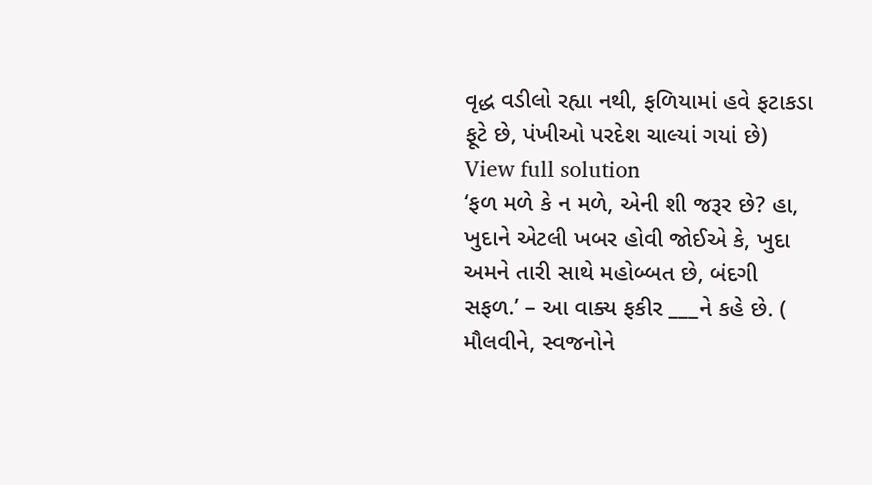વૃદ્ધ વડીલો રહ્યા નથી, ફળિયામાં હવે ફટાકડા ફૂટે છે, પંખીઓ પરદેશ ચાલ્યાં ગયાં છે)
View full solution
‘ફળ મળે કે ન મળે, એની શી જરૂર છે? હા, ખુદાને એટલી ખબર હોવી જોઈએ કે, ખુદા અમને તારી સાથે મહોબ્બત છે, બંદગી સફળ.’ – આ વાક્ય ફકીર ___ને કહે છે. ( મૌલવીને, સ્વજનોને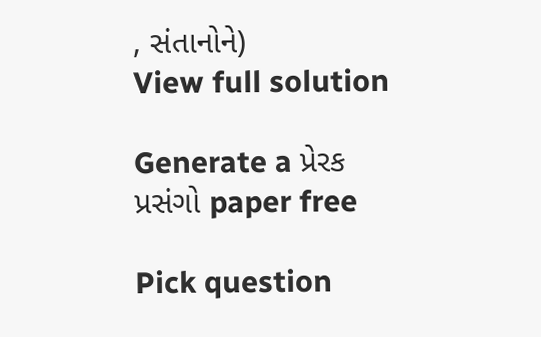, સંતાનોને)
View full solution

Generate a પ્રેરક પ્રસંગો paper free

Pick question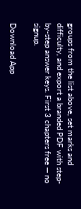groups from the list above, set marks and difficulty, and export a branded PDF with step-by-step answer keys. First 3 chapters free — no signup.

Download App